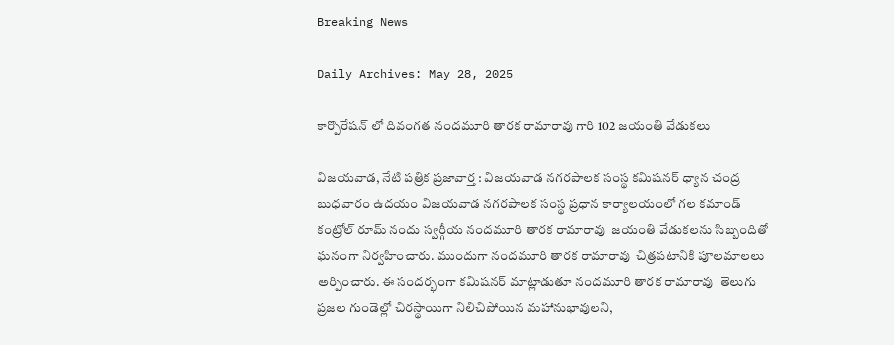Breaking News

Daily Archives: May 28, 2025

కార్పొరేషన్ లో దివంగత నందమూరి తారక రామారావు గారి 102 జయంతి వేడుకలు

విజయవాడ, నేటి పత్రిక ప్రజావార్త : విజయవాడ నగరపాలక సంస్థ కమిషనర్ ధ్యాన చంద్ర బుధవారం ఉదయం విజయవాడ నగరపాలక సంస్థ ప్రధాన కార్యాలయంలో గల కమాండ్ కంట్రోల్ రూమ్ నందు స్వర్గీయ నందమూరి తారక రామారావు  జయంతి వేడుకలను సిబ్బందితో ఘనంగా నిర్వహించారు. ముందుగా నందమూరి తారక రామారావు  చిత్రపటానికి పూలమాలలు అర్పించారు. ఈ సందర్భంగా కమిషనర్ మాట్లాడుతూ నందమూరి తారక రామారావు  తెలుగు ప్రజల గుండెల్లో చిరస్థాయిగా నిలిచిపోయిన మహానుభావులని,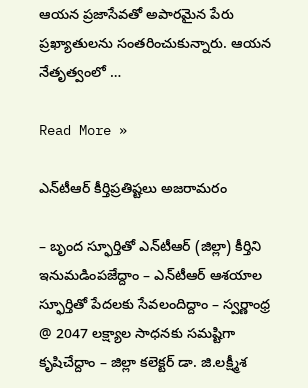ఆయన ప్రజాసేవతో అపారమైన పేరు ప్రఖ్యాతులను సంతరించుకున్నారు. ఆయన నేతృత్వంలో …

Read More »

ఎన్‌టీఆర్ కీర్తిప్ర‌తిష్ట‌లు అజ‌రామ‌రం

– బృంద స్ఫూర్తితో ఎన్‌టీఆర్ (జిల్లా) కీర్తిని ఇనుమ‌డింప‌జేద్దాం – ఎన్‌టీఆర్ ఆశ‌యాల స్ఫూర్తితో పేద‌ల‌కు సేవ‌లందిద్దాం – స్వ‌ర్ణాంధ్ర @ 2047 ల‌క్ష్యాల సాధ‌న‌కు స‌మ‌ష్టిగా కృషిచేద్దాం – జిల్లా క‌లెక్ట‌ర్ డా. జి.ల‌క్ష్మీశ‌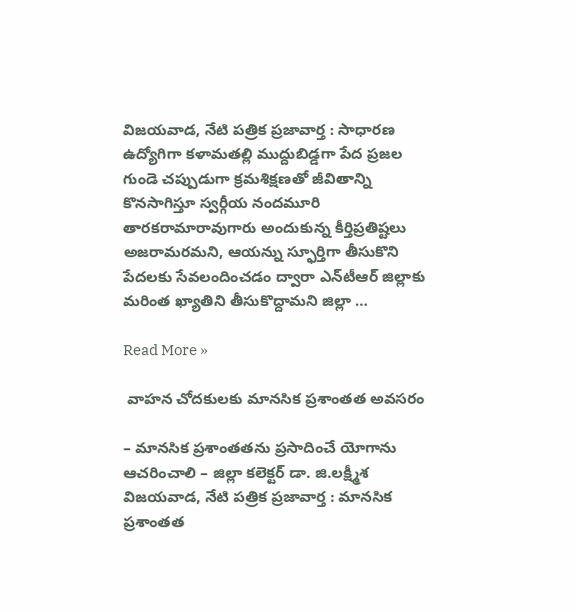విజయవాడ, నేటి పత్రిక ప్రజావార్త : సాధార‌ణ ఉద్యోగిగా క‌ళామ‌త‌ల్లి ముద్దుబిడ్డ‌గా పేద ప్ర‌జ‌ల గుండె చ‌ప్పుడుగా క్ర‌మ‌శిక్ష‌ణ‌తో జీవితాన్ని కొన‌సాగిస్తూ స్వ‌ర్గీయ నంద‌మూరి తార‌క‌రామారావుగారు అందుకున్న కీర్తిప్ర‌తిష్ట‌లు అజ‌రామ‌ర‌మ‌ని, ఆయన్ను స్ఫూర్తిగా తీసుకొని పేద‌ల‌కు సేవ‌లందించ‌డం ద్వారా ఎన్‌టీఆర్ జిల్లాకు మ‌రింత ఖ్యాతిని తీసుకొద్దామ‌ని జిల్లా …

Read More »

 వాహ‌న చోద‌కుల‌కు మాన‌సిక ప్ర‌శాంతత అవ‌స‌రం

– మాన‌సిక ప్ర‌శాంత‌త‌ను ప్ర‌సాదించే యోగాను ఆచ‌రించాలి – జిల్లా క‌లెక్ట‌ర్ డా. జి.ల‌క్ష్మీశ‌ విజయవాడ, నేటి పత్రిక ప్రజావార్త : మాన‌సిక ప్ర‌శాంత‌త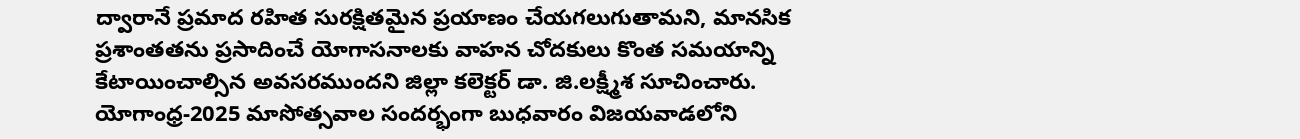ద్వారానే ప్ర‌మాద ర‌హిత సుర‌క్షిత‌మైన ప్ర‌యాణం చేయ‌గ‌లుగుతామ‌ని, మాన‌సిక ప్ర‌శాంత‌తను ప్ర‌సాదించే యోగాస‌నాల‌కు వాహ‌న చోద‌కులు కొంత స‌మ‌యాన్ని కేటాయించాల్సిన అవ‌స‌ర‌ముంద‌ని జిల్లా క‌లెక్ట‌ర్ డా. జి.ల‌క్ష్మీశ సూచించారు. యోగాంధ్ర-2025 మాసోత్స‌వాల సంద‌ర్భంగా బుధ‌వారం విజ‌య‌వాడ‌లోని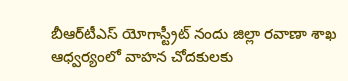బీఆర్‌టీఎస్ యోగాస్ట్రీట్ నందు జిల్లా ర‌వాణా శాఖ ఆధ్వ‌ర్యంలో వాహ‌న చోద‌కుల‌కు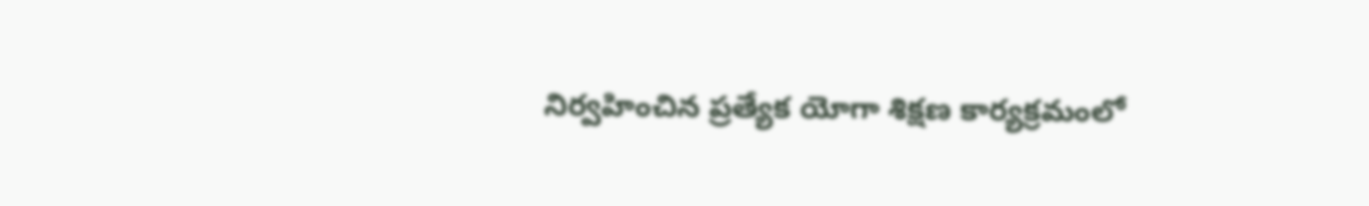నిర్వ‌హించిన ప్ర‌త్యేక యోగా శిక్ష‌ణ కార్య‌క్ర‌మంలో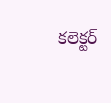క‌లెక్ట‌ర్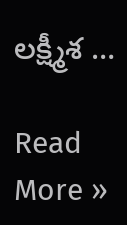ల‌క్ష్మీశ …

Read More »